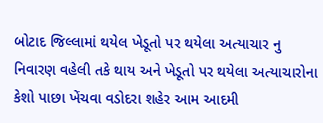બોટાદ જિલ્લામાં થયેલ ખેડૂતો પર થયેલા અત્યાચાર નુ નિવારણ વહેલી તકે થાય અને ખેડૂતો પર થયેલા અત્યાચારોના કેશો પાછા ખેંચવા વડોદરા શહેર આમ આદમી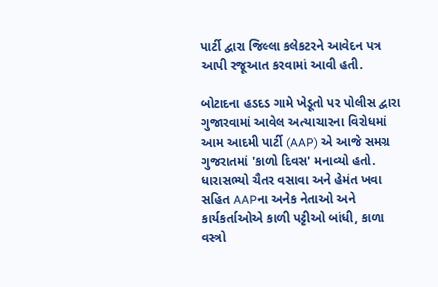પાર્ટી દ્વારા જિલ્લા કલેકટરને આવેદન પત્ર આપી રજૂઆત કરવામાં આવી હતી.

બોટાદના હડદડ ગામે ખેડૂતો પર પોલીસ દ્વારા ગુજારવામાં આવેલ અત્યાચારના વિરોધમાં આમ આદમી પાર્ટી (AAP) એ આજે સમગ્ર ગુજરાતમાં 'કાળો દિવસ' મનાવ્યો હતો. ધારાસભ્યો ચૈતર વસાવા અને હેમંત ખવા સહિત AAPના અનેક નેતાઓ અને કાર્યકર્તાઓએ કાળી પટ્ટીઓ બાંધી, કાળા વસ્ત્રો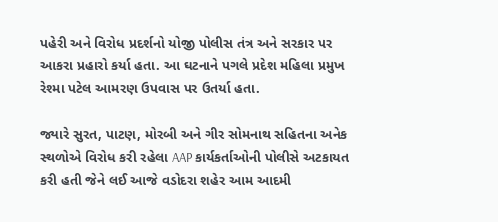પહેરી અને વિરોધ પ્રદર્શનો યોજી પોલીસ તંત્ર અને સરકાર પર આકરા પ્રહારો કર્યા હતા. આ ઘટનાને પગલે પ્રદેશ મહિલા પ્રમુખ રેશ્મા પટેલ આમરણ ઉપવાસ પર ઉતર્યા હતા.

જ્યારે સુરત, પાટણ, મોરબી અને ગીર સોમનાથ સહિતના અનેક સ્થળોએ વિરોધ કરી રહેલા AAP કાર્યકર્તાઓની પોલીસે અટકાયત કરી હતી જેને લઈ આજે વડોદરા શહેર આમ આદમી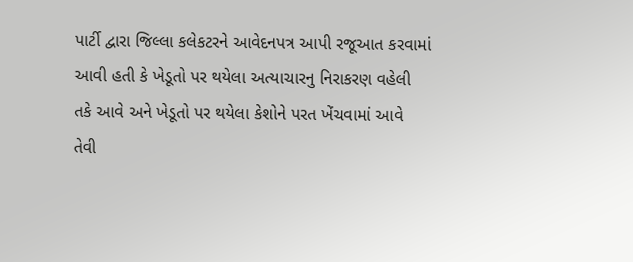પાર્ટી દ્વારા જિલ્લા કલેકટરને આવેદનપત્ર આપી રજૂઆત કરવામાં આવી હતી કે ખેડૂતો પર થયેલા અત્યાચારનુ નિરાકરણ વહેલી તકે આવે અને ખેડૂતો પર થયેલા કેશોને પરત ખેંચવામાં આવે તેવી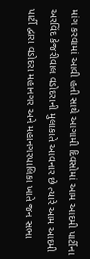માંગ કરવામાં આવી હતી સાથે આગામી દિવસોમાં આમ આદમી પાર્ટીના અરવિંદ કેજરીવાલ વડોદરાની મુલાકાતે આવનાર છે ત્યારે આમ આદમી પાર્ટી દ્વારા વડોદરા મહાનગર અને મહાનગરપાલિકા ખાતે જન સભા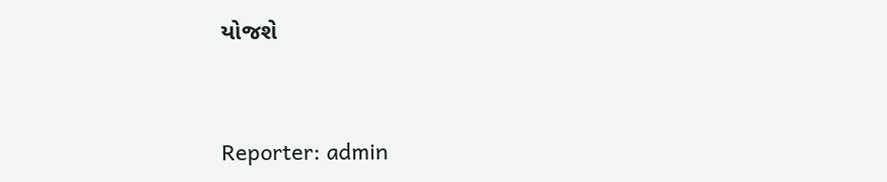યોજશે


Reporter: admin